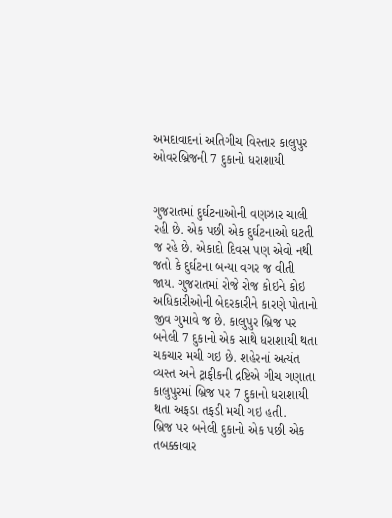અમદાવાદનાં અતિગીચ વિસ્તાર કાલુપુર ઓવરબ્રિજની 7 દુકાનો ધરાશાયી


ગુજરાતમાં દુર્ઘટનાઓની વણઝાર ચાલી રહી છે. એક પછી એક દુર્ઘટનાઓ ઘટતી જ રહે છે. એકાદો દિવસ પણ એવો નથી જતો કે દુર્ઘટના બન્યા વગર જ વીતી જાય. ગુજરાતમાં રોજે રોજ કોઇને કોઇ અધિકારીઓની બેદરકારીને કારણે પોતાનો જીવ ગુમાવે જ છે. કાલુપુર બ્રિજ પર બનેલી 7 દુકાનો એક સાથે ધરાશાયી થતા ચકચાર મચી ગઇ છે. શહેરનાં અત્યંત વ્યસ્ત અને ટ્રાફીકની દ્રષ્ટિએ ગીચ ગણાતા કાલુપુરમાં બ્રિજ પર 7 દુકાનો ધરાશાયી થતા અફડા તફડી મચી ગઇ હતી.
બ્રિજ પર બનેલી દુકાનો એક પછી એક તબક્કાવાર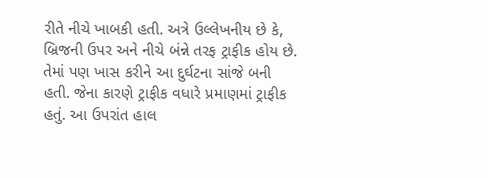રીતે નીચે ખાબકી હતી. અત્રે ઉલ્લેખનીય છે કે, બ્રિજની ઉપર અને નીચે બંન્ને તરફ ટ્રાફીક હોય છે. તેમાં પણ ખાસ કરીને આ દુર્ઘટના સાંજે બની હતી. જેના કારણે ટ્રાફીક વધારે પ્રમાણમાં ટ્રાફીક હતું. આ ઉપરાંત હાલ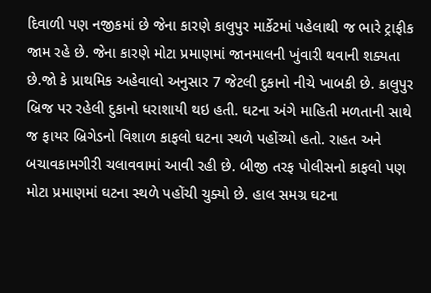દિવાળી પણ નજીકમાં છે જેના કારણે કાલુપુર માર્કેટમાં પહેલાથી જ ભારે ટ્રાફીક જામ રહે છે. જેના કારણે મોટા પ્રમાણમાં જાનમાલની ખુંવારી થવાની શક્યતા છે.જો કે પ્રાથમિક અહેવાલો અનુસાર 7 જેટલી દુકાનો નીચે ખાબકી છે. કાલુપુર બ્રિજ પર રહેલી દુકાનો ધરાશાયી થઇ હતી. ઘટના અંગે માહિતી મળતાની સાથે જ ફાયર બ્રિગેડનો વિશાળ કાફલો ઘટના સ્થળે પહોંચ્યો હતો. રાહત અને બચાવકામગીરી ચલાવવામાં આવી રહી છે. બીજી તરફ પોલીસનો કાફલો પણ મોટા પ્રમાણમાં ઘટના સ્થળે પહોંચી ચુક્યો છે. હાલ સમગ્ર ઘટના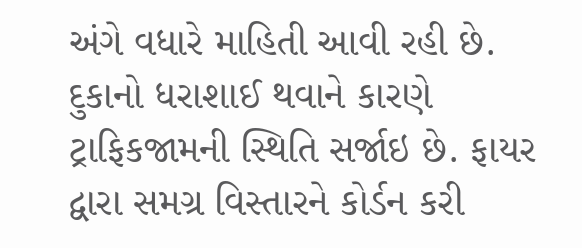અંગે વધારે માહિતી આવી રહી છે. દુકાનો ધરાશાઈ થવાને કારણે ટ્રાફિકજામની સ્થિતિ સર્જાઇ છે. ફાયર દ્વારા સમગ્ર વિસ્તારને કોર્ડન કરી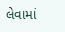લેવામાં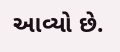આવ્યો છે.